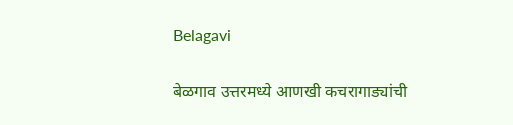Belagavi

बेळगाव उत्तरमध्ये आणखी कचरागाड्यांची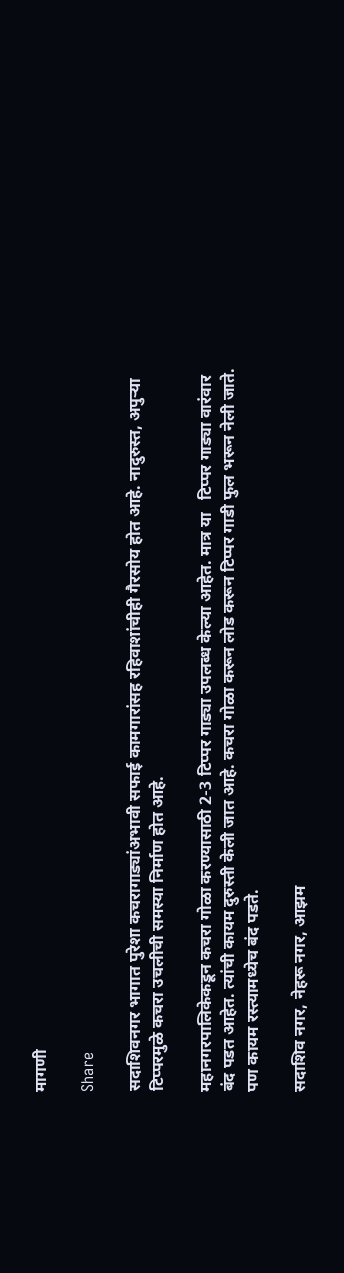मागणी

Share

सदाशिवनगर भागात पुरेशा कचरागाड्यांअभावी सफाई कामगारांसह रहिवाशांचीही गैरसोय होत आहे. नादुरुस्त, अपुऱ्या टिप्परमुळे कचरा उचलीची समस्या निर्माण होत आहे.

महानगरपालिकेकडून कचरा गोळा करण्यासाठी 2-3 टिप्पर गाड्या उपलब्ध केल्या आहेत. मात्र या   टिप्पर गाड्या वारंवार बंद पडत आहेत. त्यांची कायम दुरुस्ती केली जात आहे. कचरा गोळा करून लोड करून टिप्पर गाडी फुल भरून नेली जाते. पण कायम रस्त्यामध्येच बंद पडते.

सदाशिव नगर, नेहरू नगर, आझम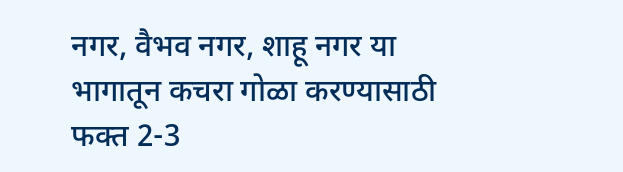नगर, वैभव नगर, शाहू नगर या भागातून कचरा गोळा करण्यासाठी फक्त 2-3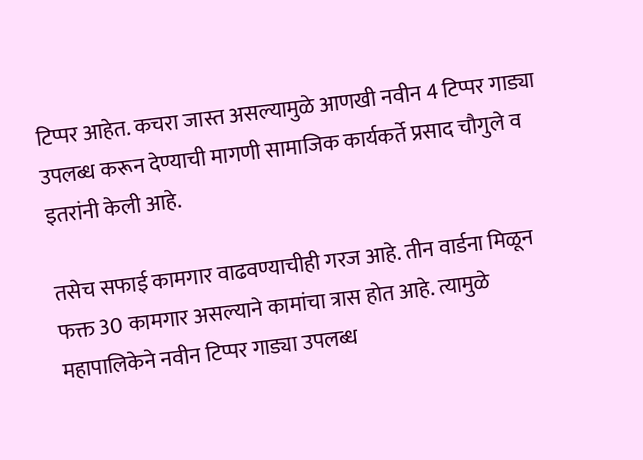टिप्पर आहेत. कचरा जास्त असल्यामुळे आणखी नवीन 4 टिप्पर गाड्या उपलब्ध करून देण्याची मागणी सामाजिक कार्यकर्ते प्रसाद चौगुले व इतरांनी केली आहे.

तसेच सफाई कामगार वाढवण्याचीही गरज आहे. तीन वार्डना मिळून फक्त 30 कामगार असल्याने कामांचा त्रास होत आहे. त्यामुळे महापालिकेने नवीन टिप्पर गाड्या उपलब्ध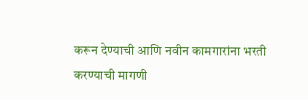करून देण्याची आणि नवीन कामगारांना भरती करण्याची मागणी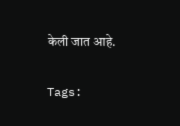केली जात आहे.

Tags: